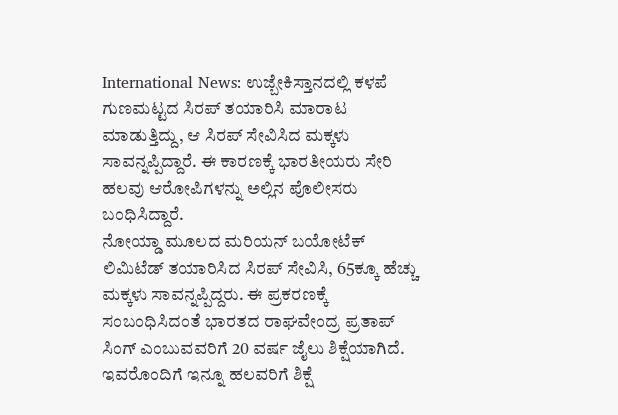International News: ಉಜ್ಬೇಕಿಸ್ತಾನದಲ್ಲಿ ಕಳಪೆ ಗುಣಮಟ್ಟದ ಸಿರಪ್ ತಯಾರಿಸಿ ಮಾರಾಟ ಮಾಡುತ್ತಿದ್ದು, ಆ ಸಿರಪ್ ಸೇವಿಸಿದ ಮಕ್ಕಳು ಸಾವನ್ನಪ್ಪಿದ್ದಾರೆ. ಈ ಕಾರಣಕ್ಕೆ ಭಾರತೀಯರು ಸೇರಿ ಹಲವು ಆರೋಪಿಗಳನ್ನು ಅಲ್ಲಿನ ಪೊಲೀಸರು ಬಂಧಿಸಿದ್ದಾರೆ.
ನೋಯ್ಡಾ ಮೂಲದ ಮರಿಯನ್ ಬಯೋಟೆಕ್ ಲಿಮಿಟೆಡ್ ತಯಾರಿಸಿದ ಸಿರಪ್ ಸೇವಿಸಿ, 65ಕ್ಕೂ ಹೆಚ್ಚು ಮಕ್ಕಳು ಸಾವನ್ನಪ್ಪಿದ್ದರು. ಈ ಪ್ರಕರಣಕ್ಕೆ ಸಂಬಂಧಿಸಿದಂತೆ ಭಾರತದ ರಾಘವೇಂದ್ರ ಪ್ರತಾಪ್ ಸಿಂಗ್ ಎಂಬುವವರಿಗೆ 20 ವರ್ಷ ಜೈಲು ಶಿಕ್ಷೆಯಾಗಿದೆ. ಇವರೊಂದಿಗೆ ಇನ್ನೂ ಹಲವರಿಗೆ ಶಿಕ್ಷೆ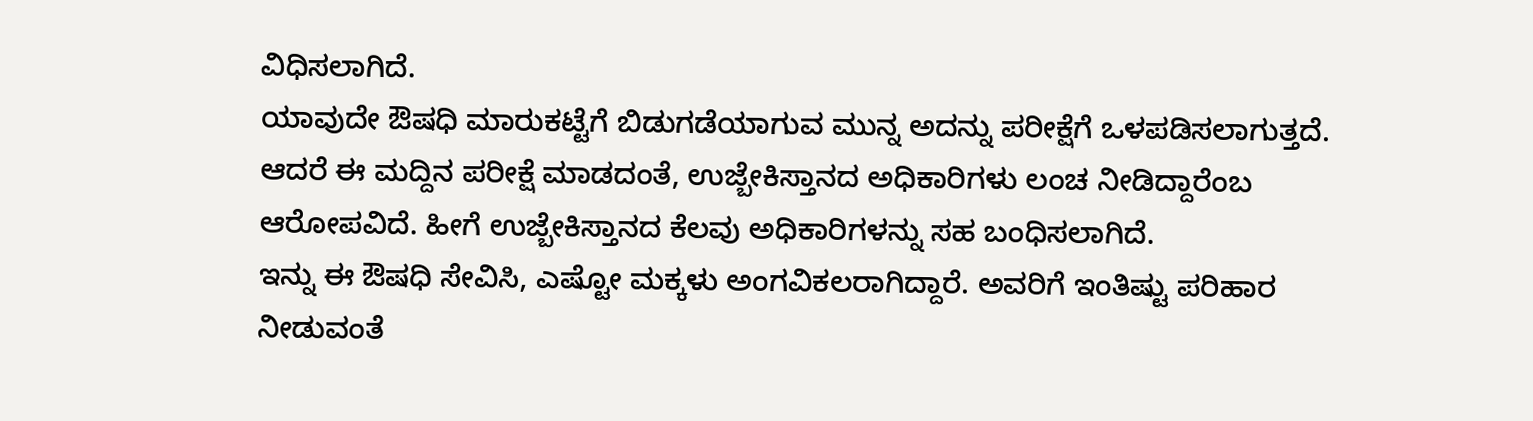ವಿಧಿಸಲಾಗಿದೆ.
ಯಾವುದೇ ಔಷಧಿ ಮಾರುಕಟ್ಟೆಗೆ ಬಿಡುಗಡೆಯಾಗುವ ಮುನ್ನ ಅದನ್ನು ಪರೀಕ್ಷೆಗೆ ಒಳಪಡಿಸಲಾಗುತ್ತದೆ. ಆದರೆ ಈ ಮದ್ದಿನ ಪರೀಕ್ಷೆ ಮಾಡದಂತೆ, ಉಜ್ಬೇಕಿಸ್ತಾನದ ಅಧಿಕಾರಿಗಳು ಲಂಚ ನೀಡಿದ್ದಾರೆಂಬ ಆರೋಪವಿದೆ. ಹೀಗೆ ಉಜ್ಬೇಕಿಸ್ತಾನದ ಕೆಲವು ಅಧಿಕಾರಿಗಳನ್ನು ಸಹ ಬಂಧಿಸಲಾಗಿದೆ.
ಇನ್ನು ಈ ಔಷಧಿ ಸೇವಿಸಿ, ಎಷ್ಟೋ ಮಕ್ಕಳು ಅಂಗವಿಕಲರಾಗಿದ್ದಾರೆ. ಅವರಿಗೆ ಇಂತಿಷ್ಟು ಪರಿಹಾರ ನೀಡುವಂತೆ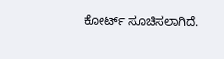ಕೋರ್ಟ್ ಸೂಚಿಸಲಾಗಿದೆ.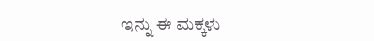ಇನ್ನು ಈ ಮಕ್ಕಳು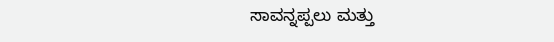ಸಾವನ್ನಪ್ಪಲು ಮತ್ತು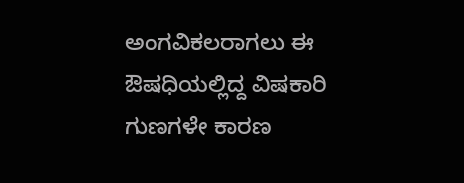ಅಂಗವಿಕಲರಾಗಲು ಈ ಔಷಧಿಯಲ್ಲಿದ್ದ ವಿಷಕಾರಿ ಗುಣಗಳೇ ಕಾರಣ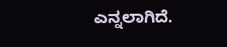ಎನ್ನಲಾಗಿದೆ.